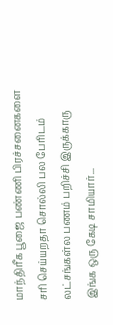மாந்திரீக பூஜை பண்ணி பிரச்சனைகளை சரி செய்யறதா சொல்லி பல பேரிடம் லட்சங்கள்ல பணம் பறிச்சி இருக்காரு இங்க ஒரு கேடி சாமியார்...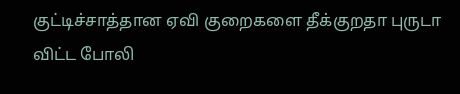குட்டிச்சாத்தான ஏவி குறைகளை தீக்குறதா புருடா விட்ட போலி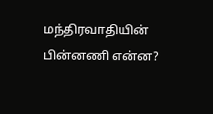மந்திரவாதியின் பின்னணி என்ன?